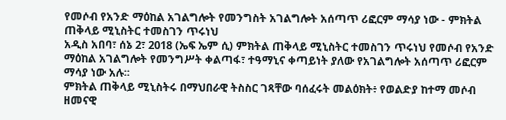የመሶብ የአንድ ማዕከል አገልግሎት የመንግስት አገልግሎት አሰጣጥ ሪፎርም ማሳያ ነው - ምክትል ጠቅላይ ሚኒስትር ተመስገን ጥሩነህ
አዲስ አበባ፣ ሰኔ 2፣ 2018 (ኤፍ ኤም ሲ) ምክትል ጠቅላይ ሚኒስትር ተመስገን ጥሩነህ የመሶብ የአንድ ማዕከል አገልግሎት የመንግሥት ቀልጣፋ፣ ተዓማኒና ቀጣይነት ያለው የአገልግሎት አሰጣጥ ሪፎርም ማሳያ ነው አሉ፡፡
ምክትል ጠቅላይ ሚኒስትሩ በማህበራዊ ትስስር ገጻቸው ባሰፈሩት መልዕክት፥ የወልድያ ከተማ መሶብ ዘመናዊ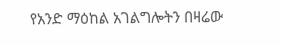የአንድ ማዕከል አገልግሎትን በዛሬው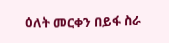ዕለት መርቀን በይፋ ስራ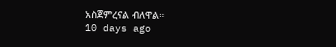አስጀምረናል ብለዋል።
10 days ago